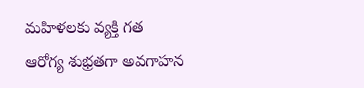మహిళలకు వ్యక్తి గత ఆరోగ్య శుభ్రతగా అవగాహన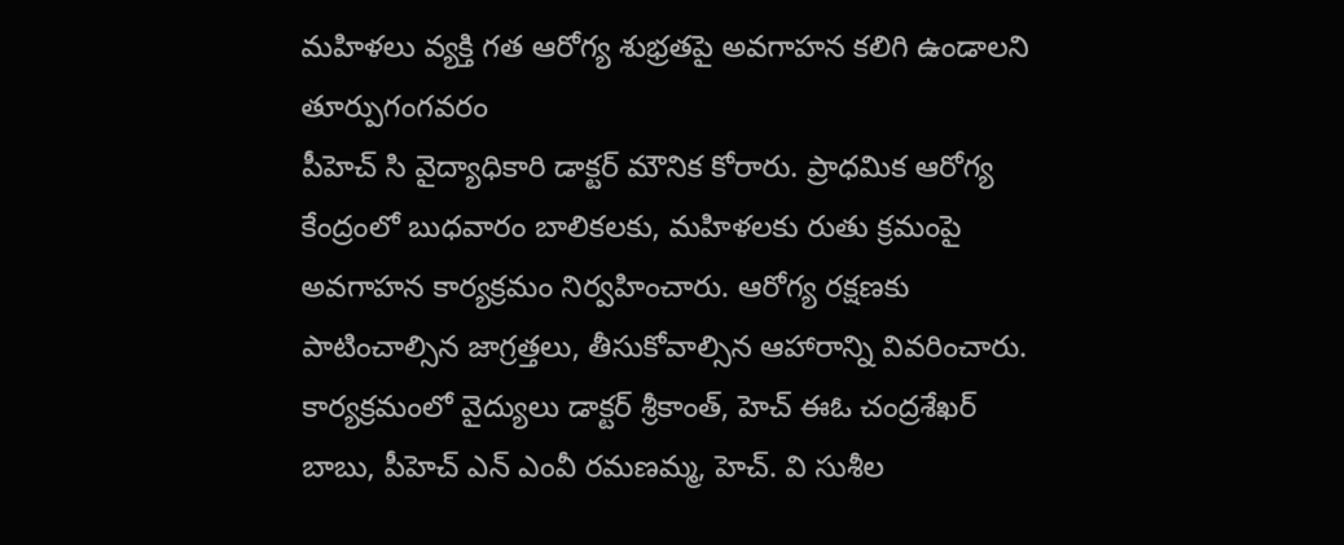మహిళలు వ్యక్తి గత ఆరోగ్య శుభ్రతపై అవగాహన కలిగి ఉండాలని తూర్పుగంగవరం
పీహెచ్ సి వైద్యాధికారి డాక్టర్ మౌనిక కోరారు. ప్రాధమిక ఆరోగ్య కేంద్రంలో బుధవారం బాలికలకు, మహిళలకు రుతు క్రమంపై అవగాహన కార్యక్రమం నిర్వహించారు. ఆరోగ్య రక్షణకు పాటించాల్సిన జాగ్రత్తలు, తీసుకోవాల్సిన ఆహారాన్ని వివరించారు. కార్యక్రమంలో వైద్యులు డాక్టర్ శ్రీకాంత్, హెచ్ ఈఓ చంద్రశేఖర్ బాబు, పీహెచ్ ఎన్ ఎంవీ రమణమ్మ, హెచ్. వి సుశీల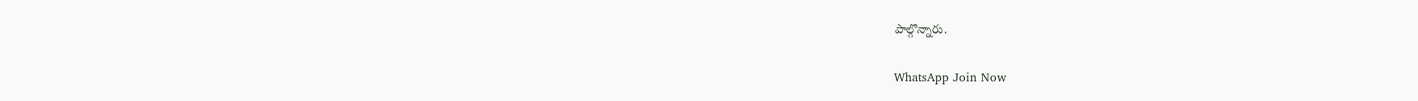పాల్గొన్నారు.

WhatsApp Join Now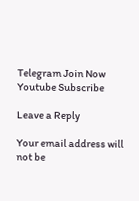Telegram Join Now
Youtube Subscribe

Leave a Reply

Your email address will not be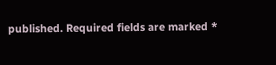published. Required fields are marked *